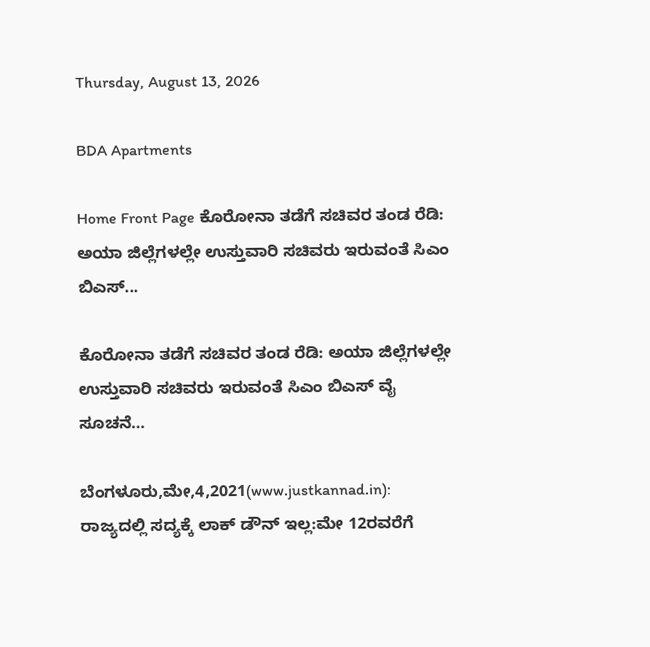Thursday, August 13, 2026

BDA Apartments

Home Front Page ಕೊರೋನಾ ತಡೆಗೆ ಸಚಿವರ ತಂಡ ರೆಡಿ: ಅಯಾ ಜಿಲ್ಲೆಗಳಲ್ಲೇ ಉಸ್ತುವಾರಿ ಸಚಿವರು ಇರುವಂತೆ ಸಿಎಂ ಬಿಎಸ್...

ಕೊರೋನಾ ತಡೆಗೆ ಸಚಿವರ ತಂಡ ರೆಡಿ: ಅಯಾ ಜಿಲ್ಲೆಗಳಲ್ಲೇ ಉಸ್ತುವಾರಿ ಸಚಿವರು ಇರುವಂತೆ ಸಿಎಂ ಬಿಎಸ್ ವೈ ಸೂಚನೆ…

ಬೆಂಗಳೂರು,ಮೇ,4,2021(www.justkannad.in): ರಾಜ್ಯದಲ್ಲಿ ಸದ್ಯಕ್ಕೆ ಲಾಕ್ ಡೌನ್ ಇಲ್ಲ:ಮೇ 12ರವರೆಗೆ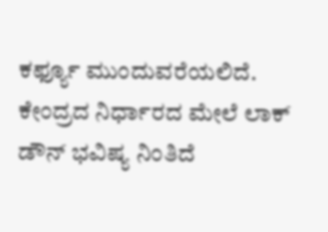ಕರ್ಫ್ಯೂ ಮುಂದುವರೆಯಲಿದೆ. ಕೇಂದ್ರದ ನಿರ್ಧಾರದ ಮೇಲೆ ಲಾಕ್ ಡೌನ್ ಭವಿಷ್ಯ ನಿಂತಿದೆ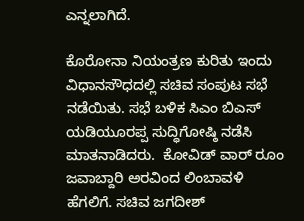ಎನ್ನಲಾಗಿದೆ.

ಕೊರೋನಾ ನಿಯಂತ್ರಣ ಕುರಿತು ಇಂದು   ವಿಧಾನಸೌಧದಲ್ಲಿ ಸಚಿವ ಸಂಪುಟ ಸಭೆ ನಡೆಯಿತು. ಸಭೆ ಬಳಿಕ ಸಿಎಂ ಬಿಎಸ್ ಯಡಿಯೂರಪ್ಪ ಸುದ್ಧಿಗೋಷ್ಠಿ ನಡೆಸಿ ಮಾತನಾಡಿದರು.  ಕೋವಿಡ್ ವಾರ್ ರೂಂ ಜವಾಬ್ದಾರಿ ಅರವಿಂದ ಲಿಂಬಾವಳಿ ಹೆಗಲಿಗೆ. ಸಚಿವ ಜಗದೀಶ್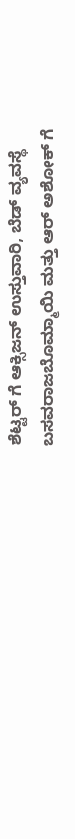ಶೆಟ್ಟರ್ ಗೆ ಆಕ್ಸಿಜನ್ ಉಸ್ತುವಾರಿ, ಬೆಡ್ ವ್ಯವಸ್ಥೆ ಬಸವರಾಜಬೊಮ್ಮಾಯಿ ಮತ್ತು ಆರ್ ಅಶೋಕ್ ಗೆ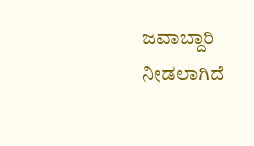ಜವಾಬ್ದಾರಿ ನೀಡಲಾಗಿದೆ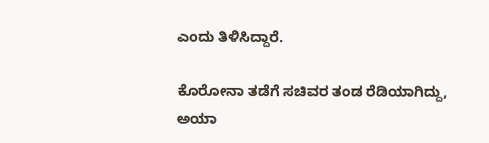ಎಂದು ತಿಳಿಸಿದ್ದಾರೆ.

ಕೊರೋನಾ ತಡೆಗೆ ಸಚಿವರ ತಂಡ ರೆಡಿಯಾಗಿದ್ದು,  ಅಯಾ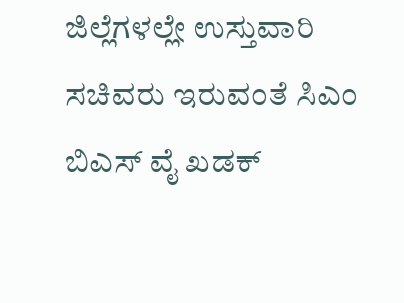ಜಿಲ್ಲೆಗಳಲ್ಲೇ ಉಸ್ತುವಾರಿ ಸಚಿವರು ಇರುವಂತೆ ಸಿಎಂ ಬಿಎಸ್ ವೈ ಖಡಕ್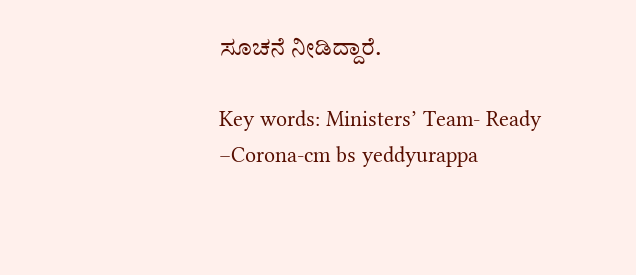ಸೂಚನೆ ನೀಡಿದ್ದಾರೆ.

Key words: Ministers’ Team- Ready –Corona-cm bs yeddyurappa